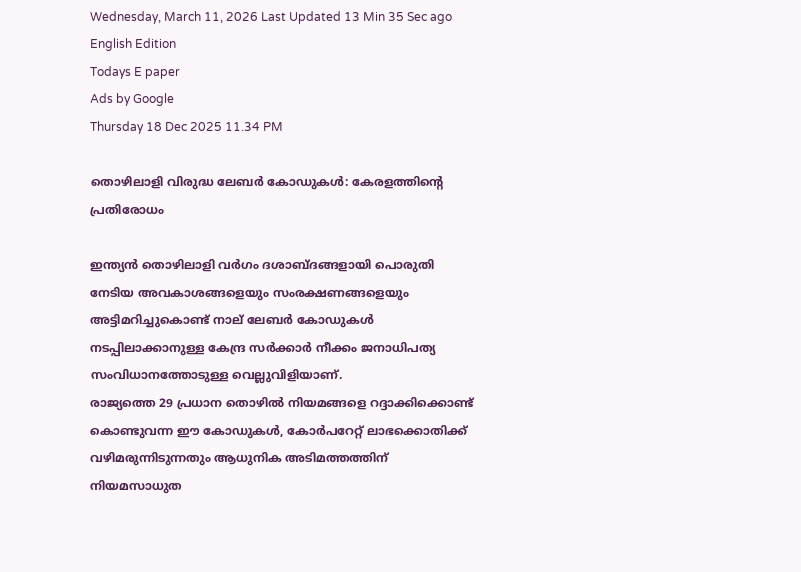Wednesday, March 11, 2026 Last Updated 13 Min 35 Sec ago English Edition
Todays E paper
Ads by Google
Thursday 18 Dec 2025 11.34 PM

തൊഴിലാളി വിരുദ്ധ ലേബര്‍ കോഡുകള്‍: കേരളത്തിന്റെ പ്രതിരോധം

ഇന്ത്യന്‍ തൊഴിലാളി വര്‍ഗം ദശാബ്‌ദങ്ങളായി പൊരുതി നേടിയ അവകാശങ്ങളെയും സംരക്ഷണങ്ങളെയും അട്ടിമറിച്ചുകൊണ്ട്‌ നാല്‌ ലേബര്‍ കോഡുകള്‍ നടപ്പിലാക്കാനുള്ള കേന്ദ്ര സര്‍ക്കാര്‍ നീക്കം ജനാധിപത്യ സംവിധാനത്തോടുള്ള വെല്ലുവിളിയാണ്‌.
രാജ്യത്തെ 29 പ്രധാന തൊഴില്‍ നിയമങ്ങളെ റദ്ദാക്കിക്കൊണ്ട്‌ കൊണ്ടുവന്ന ഈ കോഡുകള്‍, കോര്‍പറേറ്റ്‌ ലാഭക്കൊതിക്ക്‌ വഴിമരുന്നിടുന്നതും ആധുനിക അടിമത്തത്തിന്‌ നിയമസാധുത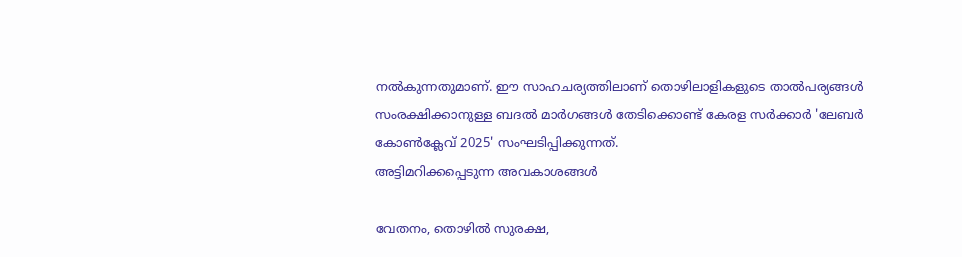നല്‍കുന്നതുമാണ്‌. ഈ സാഹചര്യത്തിലാണ്‌ തൊഴിലാളികളുടെ താല്‍പര്യങ്ങള്‍ സംരക്ഷിക്കാനുള്ള ബദല്‍ മാര്‍ഗങ്ങള്‍ തേടിക്കൊണ്ട്‌ കേരള സര്‍ക്കാര്‍ 'ലേബര്‍ കോണ്‍ക്ലേവ്‌ 2025' സംഘടിപ്പിക്കുന്നത്‌.
അട്ടിമറിക്കപ്പെടുന്ന അവകാശങ്ങള്‍

വേതനം, തൊഴില്‍ സുരക്ഷ,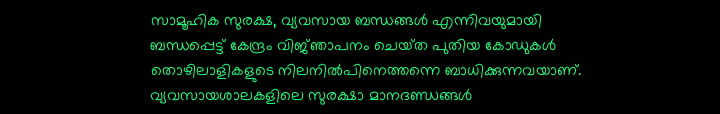സാമൂഹിക സുരക്ഷ, വ്യവസായ ബന്ധങ്ങള്‍ എന്നിവയുമായി ബന്ധപ്പെട്ട്‌ കേന്ദ്രം വിജ്‌ഞാപനം ചെയ്‌ത പുതിയ കോഡുകള്‍ തൊഴിലാളികളുടെ നിലനില്‍പിനെത്തന്നെ ബാധിക്കുന്നവയാണ്‌. വ്യവസായശാലകളിലെ സുരക്ഷാ മാനദണ്ഡങ്ങള്‍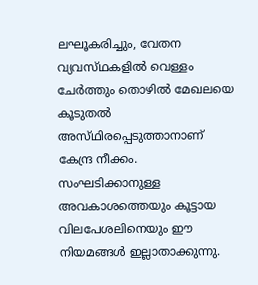ലഘൂകരിച്ചും, വേതന വ്യവസ്‌ഥകളില്‍ വെള്ളം ചേര്‍ത്തും തൊഴില്‍ മേഖലയെ കൂടുതല്‍ അസ്‌ഥിരപ്പെടുത്താനാണ്‌ കേന്ദ്ര നീക്കം. സംഘടിക്കാനുള്ള അവകാശത്തെയും കൂട്ടായ വിലപേശലിനെയും ഈ നിയമങ്ങള്‍ ഇല്ലാതാക്കുന്നു.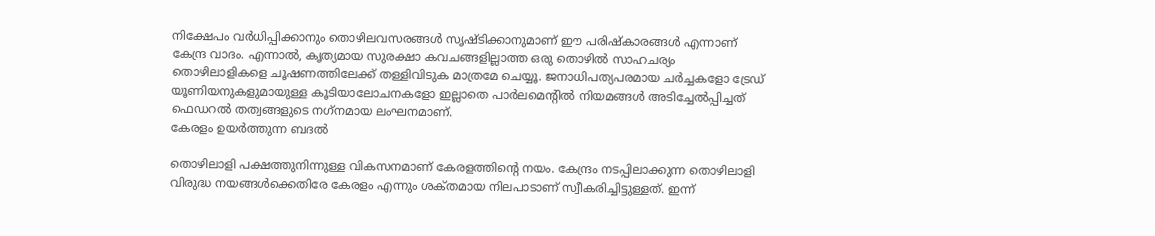നിക്ഷേപം വര്‍ധിപ്പിക്കാനും തൊഴിലവസരങ്ങള്‍ സൃഷ്‌ടിക്കാനുമാണ്‌ ഈ പരിഷ്‌കാരങ്ങള്‍ എന്നാണ്‌ കേന്ദ്ര വാദം. എന്നാല്‍, കൃത്യമായ സുരക്ഷാ കവചങ്ങളില്ലാത്ത ഒരു തൊഴില്‍ സാഹചര്യം തൊഴിലാളികളെ ചൂഷണത്തിലേക്ക്‌ തള്ളിവിടുക മാത്രമേ ചെയ്യൂ. ജനാധിപത്യപരമായ ചര്‍ച്ചകളോ ട്രേഡ്‌ യൂണിയനുകളുമായുള്ള കൂടിയാലോചനകളോ ഇല്ലാതെ പാര്‍ലമെന്റില്‍ നിയമങ്ങള്‍ അടിച്ചേല്‍പ്പിച്ചത്‌ ഫെഡറല്‍ തത്വങ്ങളുടെ നഗ്‌നമായ ലംഘനമാണ്‌.
കേരളം ഉയര്‍ത്തുന്ന ബദല്‍

തൊഴിലാളി പക്ഷത്തുനിന്നുള്ള വികസനമാണ്‌ കേരളത്തിന്റെ നയം. കേന്ദ്രം നടപ്പിലാക്കുന്ന തൊഴിലാളി വിരുദ്ധ നയങ്ങള്‍ക്കെതിരേ കേരളം എന്നും ശക്‌തമായ നിലപാടാണ്‌ സ്വീകരിച്ചിട്ടുള്ളത്‌. ഇന്ന്‌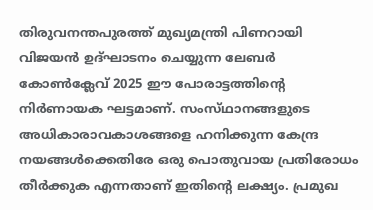തിരുവനന്തപുരത്ത്‌ മുഖ്യമന്ത്രി പിണറായി വിജയന്‍ ഉദ്‌ഘാടനം ചെയ്യുന്ന ലേബര്‍ കോണ്‍ക്ലേവ്‌ 2025 ഈ പോരാട്ടത്തിന്റെ നിര്‍ണായക ഘട്ടമാണ്‌. സംസ്‌ഥാനങ്ങളുടെ അധികാരാവകാശങ്ങളെ ഹനിക്കുന്ന കേന്ദ്ര നയങ്ങള്‍ക്കെതിരേ ഒരു പൊതുവായ പ്രതിരോധം തീര്‍ക്കുക എന്നതാണ്‌ ഇതിന്റെ ലക്ഷ്യം. പ്രമുഖ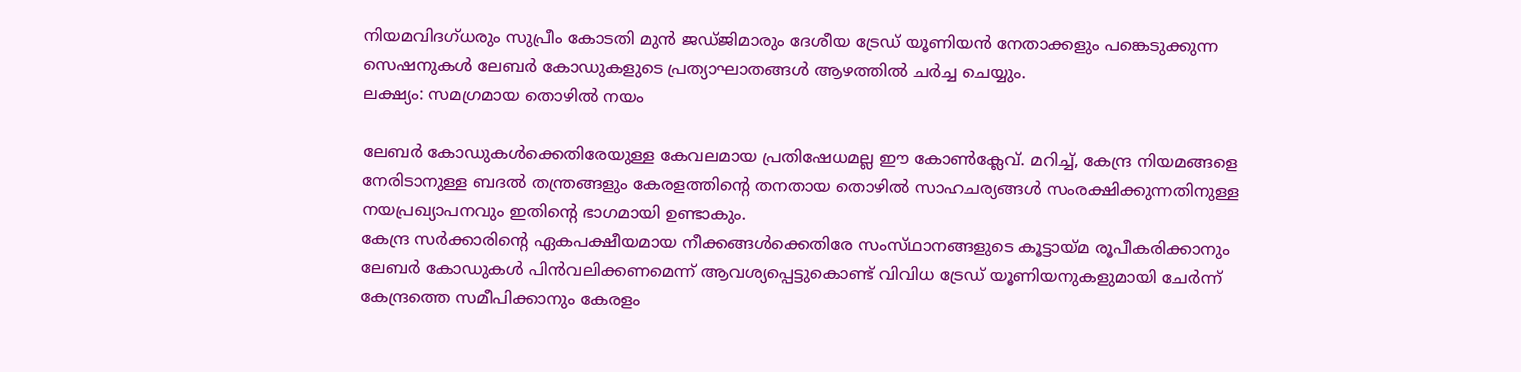നിയമവിദഗ്‌ധരും സുപ്രീം കോടതി മുന്‍ ജഡ്‌ജിമാരും ദേശീയ ട്രേഡ്‌ യൂണിയന്‍ നേതാക്കളും പങ്കെടുക്കുന്ന സെഷനുകള്‍ ലേബര്‍ കോഡുകളുടെ പ്രത്യാഘാതങ്ങള്‍ ആഴത്തില്‍ ചര്‍ച്ച ചെയ്യും.
ലക്ഷ്യം: സമഗ്രമായ തൊഴില്‍ നയം

ലേബര്‍ കോഡുകള്‍ക്കെതിരേയുള്ള കേവലമായ പ്രതിഷേധമല്ല ഈ കോണ്‍ക്ലേവ്‌. മറിച്ച്‌, കേന്ദ്ര നിയമങ്ങളെ നേരിടാനുള്ള ബദല്‍ തന്ത്രങ്ങളും കേരളത്തിന്റെ തനതായ തൊഴില്‍ സാഹചര്യങ്ങള്‍ സംരക്ഷിക്കുന്നതിനുള്ള നയപ്രഖ്യാപനവും ഇതിന്റെ ഭാഗമായി ഉണ്ടാകും.
കേന്ദ്ര സര്‍ക്കാരിന്റെ ഏകപക്ഷീയമായ നീക്കങ്ങള്‍ക്കെതിരേ സംസ്‌ഥാനങ്ങളുടെ കൂട്ടായ്‌മ രൂപീകരിക്കാനും ലേബര്‍ കോഡുകള്‍ പിന്‍വലിക്കണമെന്ന്‌ ആവശ്യപ്പെട്ടുകൊണ്ട്‌ വിവിധ ട്രേഡ്‌ യൂണിയനുകളുമായി ചേര്‍ന്ന്‌ കേന്ദ്രത്തെ സമീപിക്കാനും കേരളം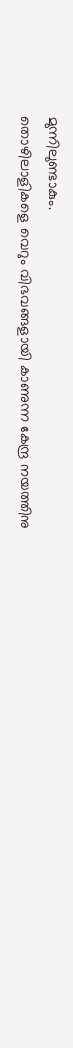മുന്നിലുണ്ടാകും.
തൊഴിലാളികളെ വെറും വിഭവങ്ങളായി കാണുന്ന കേന്ദ്ര നയത്തിനു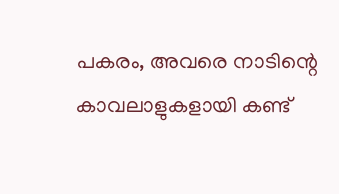പകരം, അവരെ നാടിന്റെ കാവലാളുകളായി കണ്ട്‌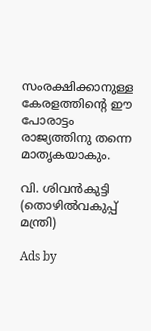സംരക്ഷിക്കാനുള്ള കേരളത്തിന്റെ ഈ പോരാട്ടം രാജ്യത്തിനു തന്നെ മാതൃകയാകും.

വി. ശിവന്‍കുട്ടി
(തൊഴില്‍വകുപ്പ്‌ മന്ത്രി)

Ads by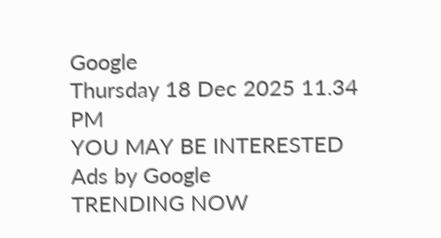Google
Thursday 18 Dec 2025 11.34 PM
YOU MAY BE INTERESTED
Ads by Google
TRENDING NOW